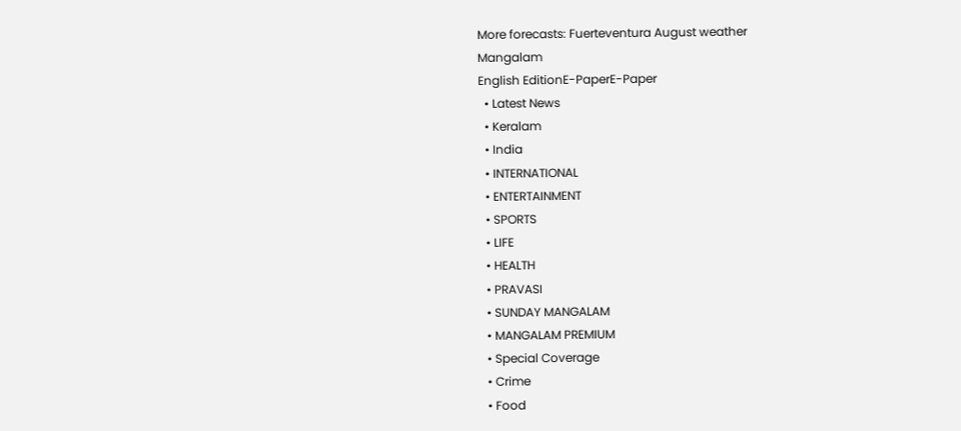More forecasts: Fuerteventura August weather
Mangalam
English EditionE-PaperE-Paper
  • Latest News
  • Keralam
  • India
  • INTERNATIONAL
  • ENTERTAINMENT
  • SPORTS
  • LIFE
  • HEALTH
  • PRAVASI
  • SUNDAY MANGALAM
  • MANGALAM PREMIUM
  • Special Coverage
  • Crime
  • Food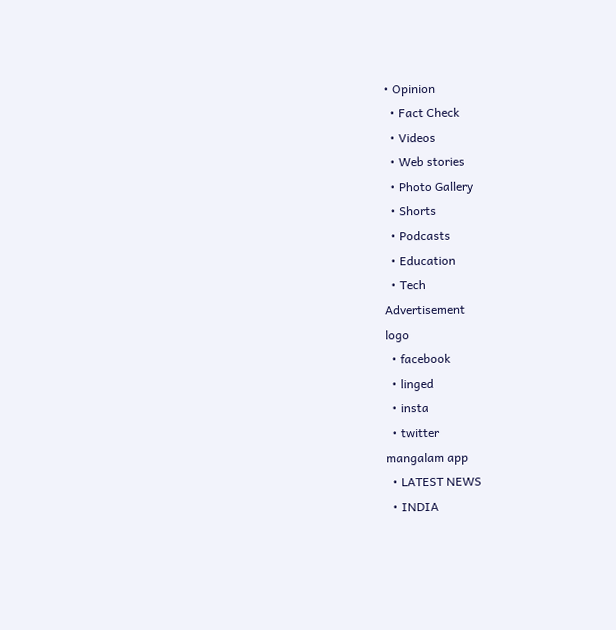• Opinion
  • Fact Check
  • Videos
  • Web stories
  • Photo Gallery
  • Shorts
  • Podcasts
  • Education
  • Tech
Advertisement
logo
  • facebook
  • linged
  • insta
  • twitter
mangalam app
  • LATEST NEWS
  • INDIA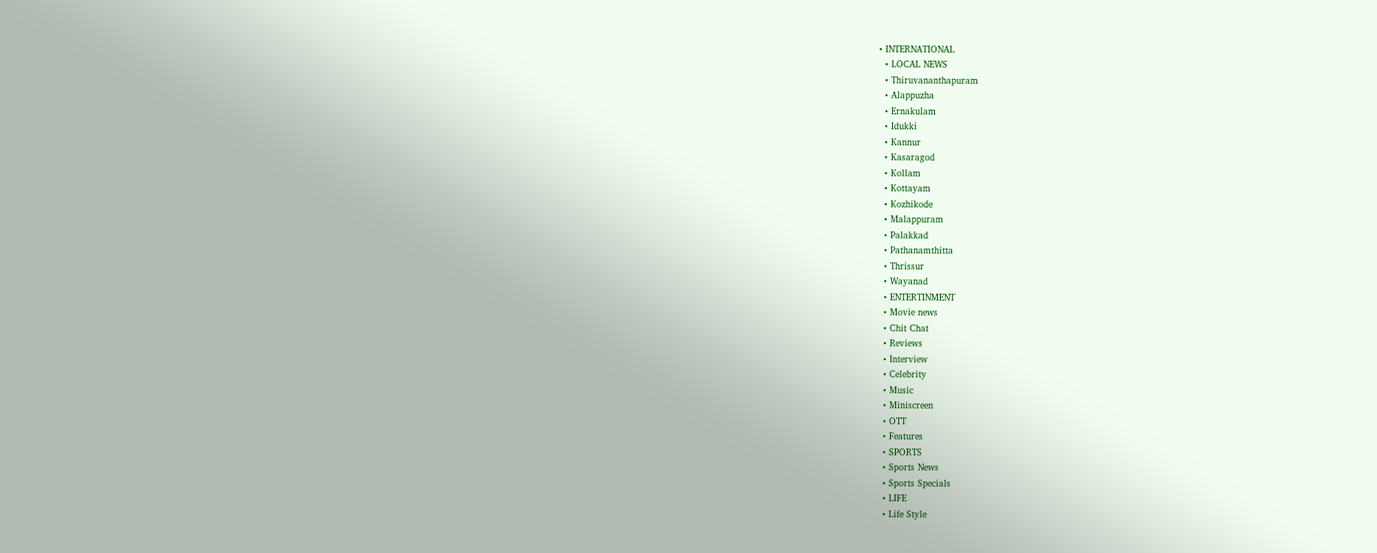• INTERNATIONAL
  • LOCAL NEWS
  • Thiruvananthapuram
  • Alappuzha
  • Ernakulam
  • Idukki
  • Kannur
  • Kasaragod
  • Kollam
  • Kottayam
  • Kozhikode
  • Malappuram
  • Palakkad
  • Pathanamthitta
  • Thrissur
  • Wayanad
  • ENTERTINMENT
  • Movie news
  • Chit Chat
  • Reviews
  • Interview
  • Celebrity
  • Music
  • Miniscreen
  • OTT
  • Features
  • SPORTS
  • Sports News
  • Sports Specials
  • LIFE
  • Life Style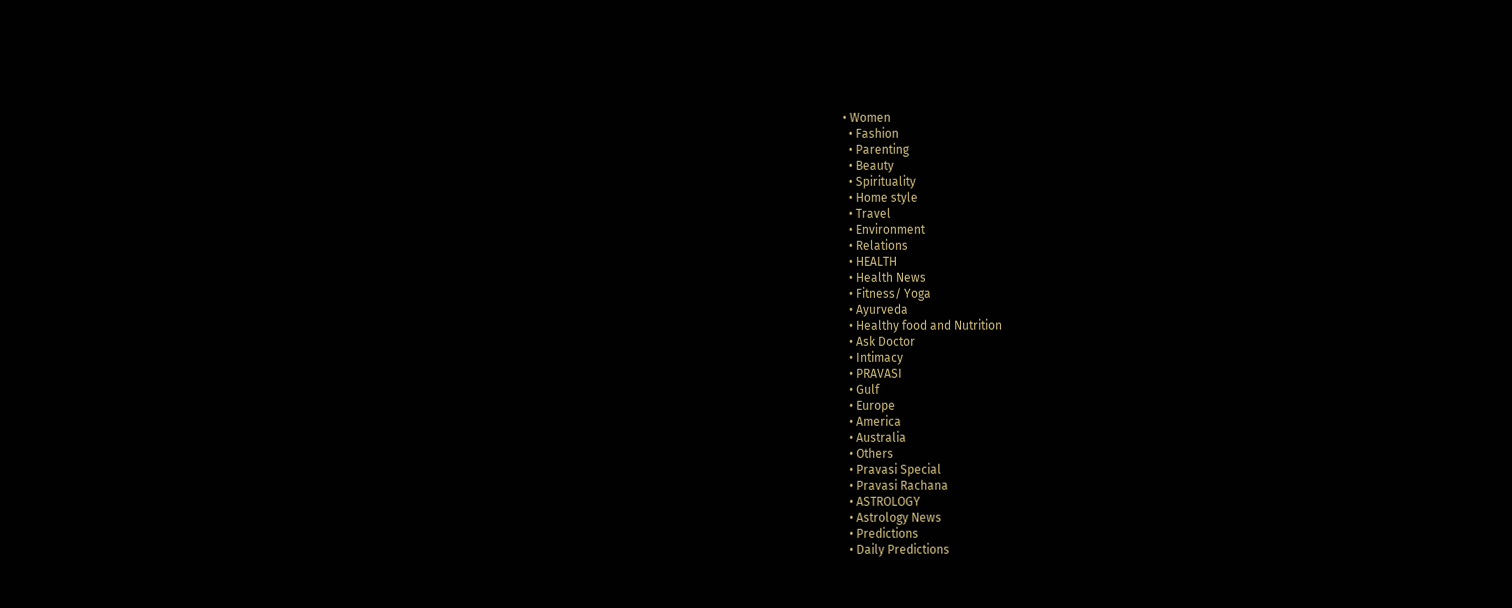• Women
  • Fashion
  • Parenting
  • Beauty
  • Spirituality
  • Home style
  • Travel
  • Environment
  • Relations
  • HEALTH
  • Health News
  • Fitness/ Yoga
  • Ayurveda
  • Healthy food and Nutrition
  • Ask Doctor
  • Intimacy
  • PRAVASI
  • Gulf
  • Europe
  • America
  • Australia
  • Others
  • Pravasi Special
  • Pravasi Rachana
  • ASTROLOGY
  • Astrology News
  • Predictions
  • Daily Predictions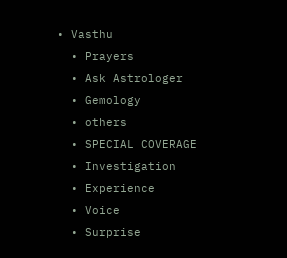• Vasthu
  • Prayers
  • Ask Astrologer
  • Gemology
  • others
  • SPECIAL COVERAGE
  • Investigation
  • Experience
  • Voice
  • Surprise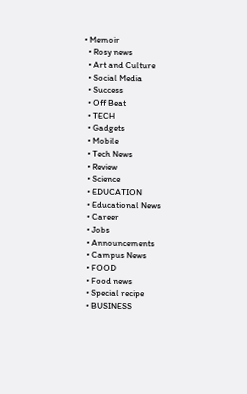• Memoir
  • Rosy news
  • Art and Culture
  • Social Media
  • Success
  • Off Beat
  • TECH
  • Gadgets
  • Mobile
  • Tech News
  • Review
  • Science
  • EDUCATION
  • Educational News
  • Career
  • Jobs
  • Announcements
  • Campus News
  • FOOD
  • Food news
  • Special recipe
  • BUSINESS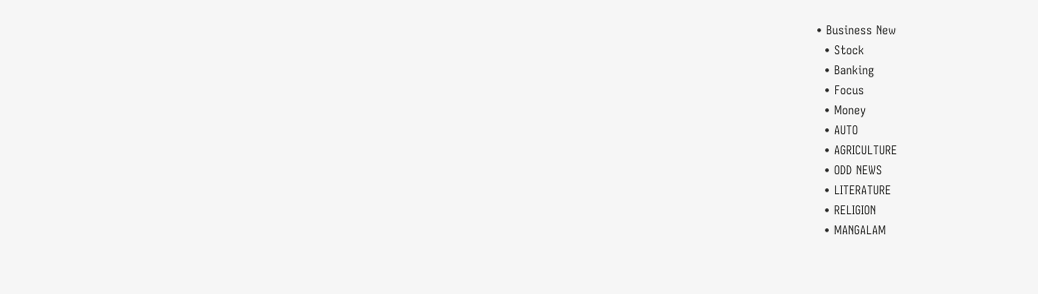• Business New
  • Stock
  • Banking
  • Focus
  • Money
  • AUTO
  • AGRICULTURE
  • ODD NEWS
  • LITERATURE
  • RELIGION
  • MANGALAM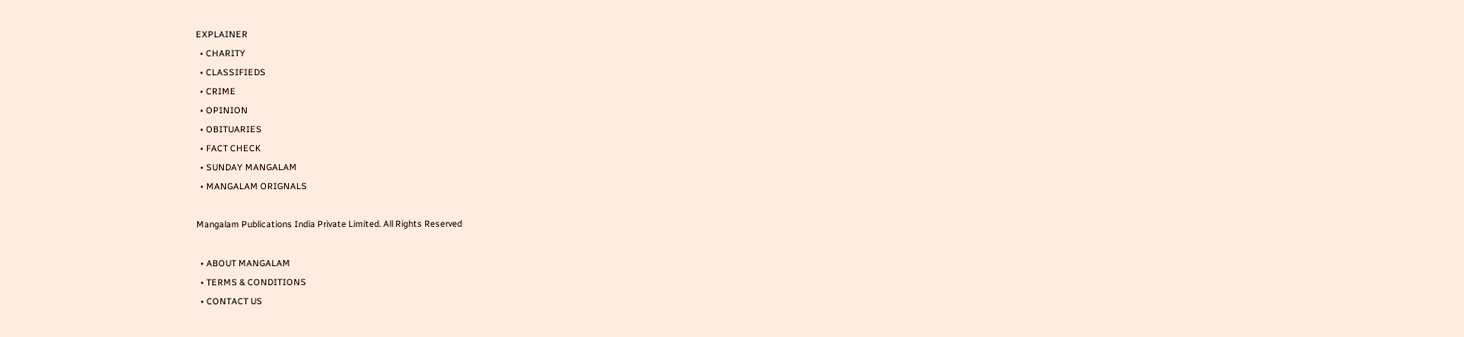EXPLAINER
  • CHARITY
  • CLASSIFIEDS
  • CRIME
  • OPINION
  • OBITUARIES
  • FACT CHECK
  • SUNDAY MANGALAM
  • MANGALAM ORIGNALS

Mangalam Publications India Private Limited. All Rights Reserved

  • ABOUT MANGALAM
  • TERMS & CONDITIONS
  • CONTACT US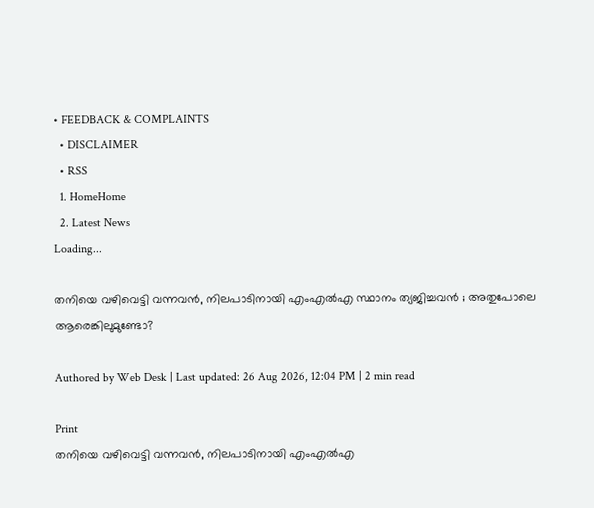• FEEDBACK & COMPLAINTS
  • DISCLAIMER
  • RSS
  1. HomeHome
  2. Latest News
Loading...

തനിയെ വഴിവെട്ടി വന്നവന്‍, നിലപാടിനായി എംഎല്‍എ സ്ഥാനം ത്യജിച്ചവന്‍ ; അതുപോലെ ആരെങ്കിലുമുണ്ടോ?

Authored by Web Desk | Last updated: 26 Aug 2026, 12:04 PM | 2 min read

Print
തനിയെ വഴിവെട്ടി വന്നവന്‍, നിലപാടിനായി എംഎല്‍എ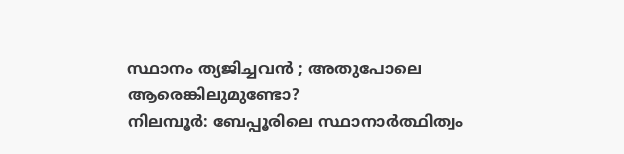സ്ഥാനം ത്യജിച്ചവന്‍ ; അതുപോലെ ആരെങ്കിലുമുണ്ടോ?
നിലമ്പൂര്‍: ബേപ്പൂരിലെ സ്ഥാനാര്‍ത്ഥിത്വം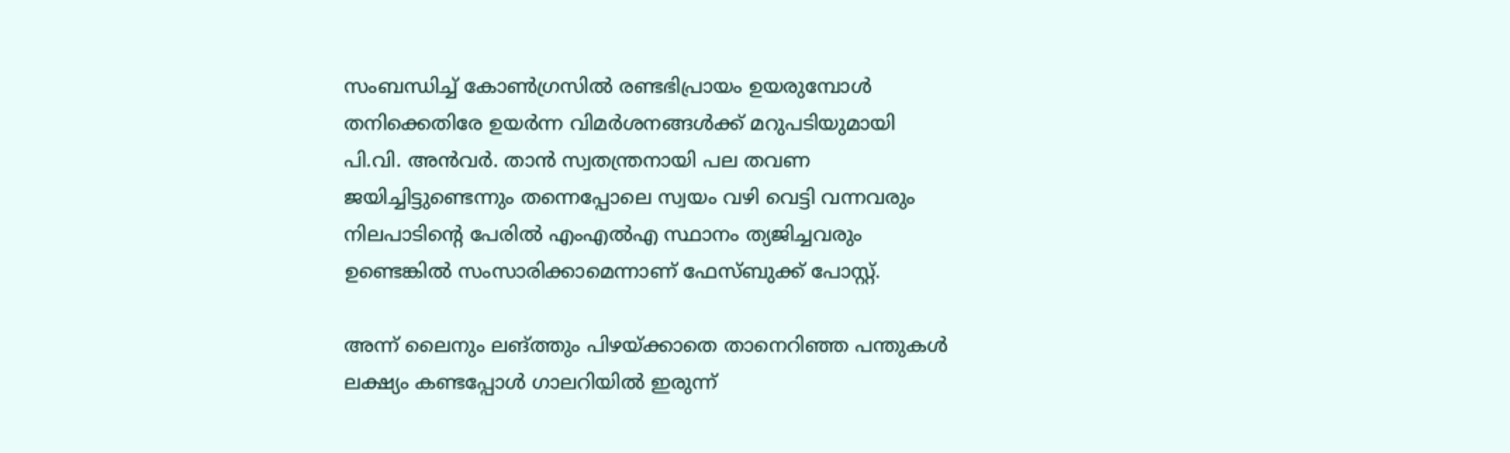സംബന്ധിച്ച് കോണ്‍ഗ്രസില്‍ രണ്ടഭിപ്രായം ഉയരുമ്പോള്‍ തനിക്കെതിരേ ഉയര്‍ന്ന വിമര്‍ശനങ്ങള്‍ക്ക് മറുപടിയുമായി പി.വി. അന്‍വര്‍. താന്‍ സ്വതന്ത്രനായി പല തവണ ജയിച്ചിട്ടുണ്ടെന്നും തന്നെപ്പോലെ സ്വയം വഴി വെട്ടി വന്നവരും നിലപാടിന്റെ പേരില്‍ എംഎല്‍എ സ്ഥാനം ത്യജിച്ചവരും ഉണ്ടെങ്കില്‍ സംസാരിക്കാമെന്നാണ് ഫേസ്ബുക്ക് പോസ്റ്റ്.

അന്ന് ലൈനും ലങ്ത്തും പിഴയ്ക്കാതെ താനെറിഞ്ഞ പന്തുകള്‍ ലക്ഷ്യം കണ്ടപ്പോള്‍ ഗാലറിയില്‍ ഇരുന്ന്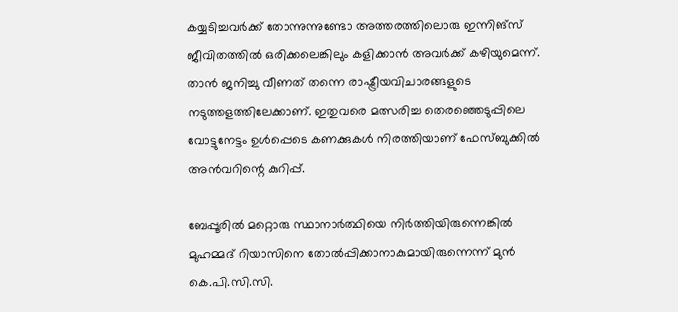കയ്യടിച്ചവര്‍ക്ക് തോന്നുന്നുണ്ടോ അത്തരത്തിലൊരു ഇന്നിങ്‌സ് ജീവിതത്തില്‍ ഒരിക്കലെങ്കിലും കളിക്കാന്‍ അവര്‍ക്ക് കഴിയുമെന്ന്. താന്‍ ജനിച്ചു വീണത് തന്നെ രാഷ്ട്രീയവിചാരങ്ങളുടെ നടുത്തളത്തിലേക്കാണ്. ഇതുവരെ മത്സരിച്ച തെരഞ്ഞെടുപ്പിലെ വോട്ടുനേട്ടം ഉള്‍പ്പെടെ കണക്കുകള്‍ നിരത്തിയാണ് ഫേസ്ബുക്കില്‍ അന്‍വറിന്റെ കുറിപ്പ്.

ബേപ്പൂരില്‍ മറ്റൊരു സ്ഥാനാര്‍ത്ഥിയെ നിര്‍ത്തിയിരുന്നെങ്കില്‍ മുഹമ്മദ് റിയാസിനെ തോല്‍പ്പിക്കാനാകുമായിരുന്നെന്ന് മുന്‍ കെ.പി.സി.സി.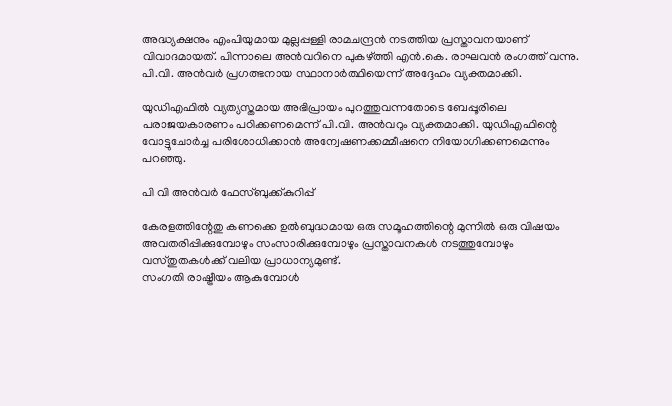അദ്ധ്യക്ഷനും എംപിയുമായ മുല്ലപ്പള്ളി രാമചന്ദ്രന്‍ നടത്തിയ പ്രസ്താവനയാണ് വിവാദമായത്. പിന്നാലെ അന്‍വറിനെ പുകഴ്ത്തി എന്‍.കെ. രാഘവന്‍ രംഗത്ത് വന്നു. പി.വി. അന്‍വര്‍ പ്രഗത്ഭനായ സ്ഥാനാര്‍ത്ഥിയെന്ന് അദ്ദേഹം വ്യക്തമാക്കി.

യുഡിഎഫില്‍ വ്യത്യസ്തമായ അഭിപ്രായം പുറത്തുവന്നതോടെ ബേപ്പൂരിലെ പരാജയകാരണം പഠിക്കണമെന്ന് പി.വി. അന്‍വറും വ്യക്തമാക്കി. യുഡിഎഫിന്റെ വോട്ടുചോര്‍ച്ച പരിശോധിക്കാന്‍ അന്വേഷണക്കമ്മീഷനെ നിയോഗിക്കണമെന്നും പറഞ്ഞു.

പി വി അന്‍വര്‍ ഫേസ്ബുക്ക്കുറിപ്പ്

കേരളത്തിന്റേതു കണക്കെ ഉല്‍ബുദ്ധമായ ഒരു സമൂഹത്തിന്റെ മുന്നില്‍ ഒരു വിഷയം അവതരിപ്പിക്കുമ്പോഴും സംസാരിക്കുമ്പോഴും പ്രസ്താവനകള്‍ നടത്തുമ്പോഴും വസ്തുതകള്‍ക്ക് വലിയ പ്രാധാന്യമുണ്ട്.
സംഗതി രാഷ്ട്രീയം ആകുമ്പോള്‍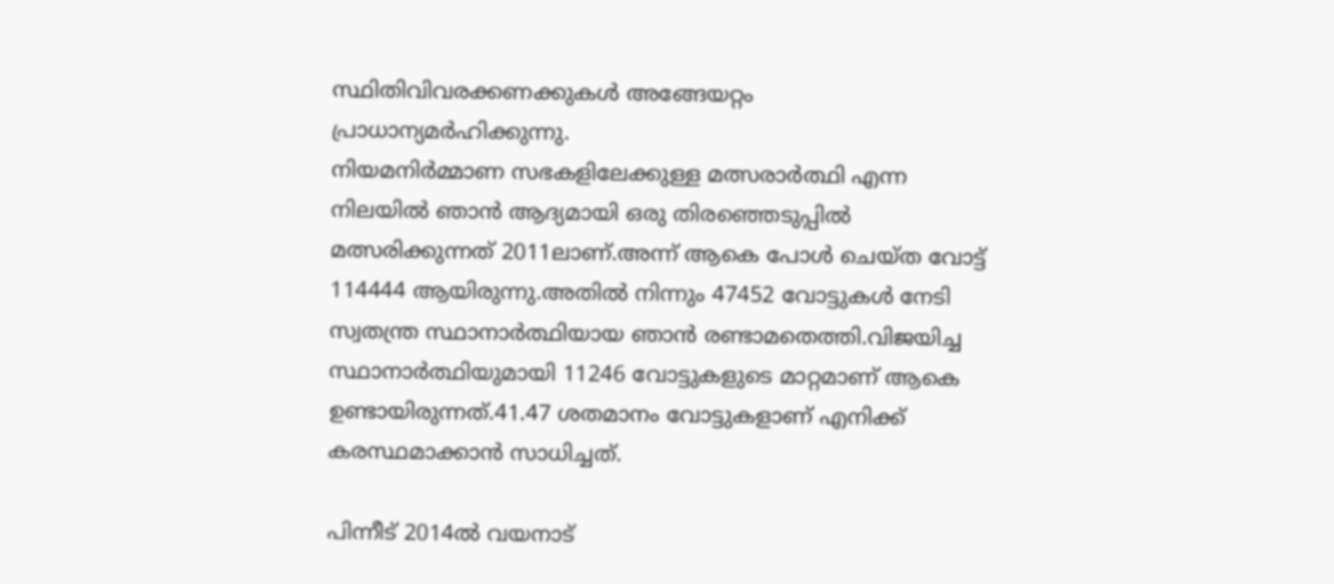സ്ഥിതിവിവരക്കണക്കുകള്‍ അങ്ങേയറ്റം പ്രാധാന്യമര്‍ഹിക്കുന്നു.
നിയമനിര്‍മ്മാണ സഭകളിലേക്കുള്ള മത്സരാര്‍ത്ഥി എന്ന നിലയില്‍ ഞാന്‍ ആദ്യമായി ഒരു തിരഞ്ഞെടുപ്പില്‍ മത്സരിക്കുന്നത് 2011ലാണ്.അന്ന് ആകെ പോള്‍ ചെയ്ത വോട്ട് 114444 ആയിരുന്നു.അതില്‍ നിന്നും 47452 വോട്ടുകള്‍ നേടി സ്വതന്ത്ര സ്ഥാനാര്‍ത്ഥിയായ ഞാന്‍ രണ്ടാമതെത്തി.വിജയിച്ച സ്ഥാനാര്‍ത്ഥിയുമായി 11246 വോട്ടുകളുടെ മാറ്റമാണ് ആകെ ഉണ്ടായിരുന്നത്.41.47 ശതമാനം വോട്ടുകളാണ് എനിക്ക് കരസ്ഥമാക്കാന്‍ സാധിച്ചത്.

പിന്നീട് 2014ല്‍ വയനാട്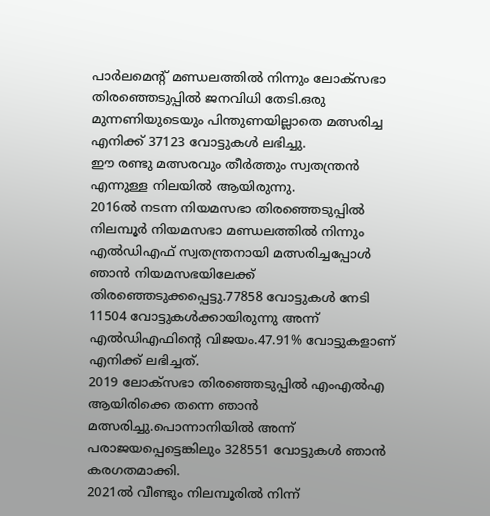പാര്‍ലമെന്റ് മണ്ഡലത്തില്‍ നിന്നും ലോക്‌സഭാ തിരഞ്ഞെടുപ്പില്‍ ജനവിധി തേടി.ഒരു മുന്നണിയുടെയും പിന്തുണയില്ലാതെ മത്സരിച്ച എനിക്ക് 37123 വോട്ടുകള്‍ ലഭിച്ചു.
ഈ രണ്ടു മത്സരവും തീര്‍ത്തും സ്വതന്ത്രന്‍ എന്നുള്ള നിലയില്‍ ആയിരുന്നു.
2016ല്‍ നടന്ന നിയമസഭാ തിരഞ്ഞെടുപ്പില്‍ നിലമ്പൂര്‍ നിയമസഭാ മണ്ഡലത്തില്‍ നിന്നും എല്‍ഡിഎഫ് സ്വതന്ത്രനായി മത്സരിച്ചപ്പോള്‍ ഞാന്‍ നിയമസഭയിലേക്ക് തിരഞ്ഞെടുക്കപ്പെട്ടു.77858 വോട്ടുകള്‍ നേടി 11504 വോട്ടുകള്‍ക്കായിരുന്നു അന്ന് എല്‍ഡിഎഫിന്റെ വിജയം.47.91% വോട്ടുകളാണ് എനിക്ക് ലഭിച്ചത്.
2019 ലോക്‌സഭാ തിരഞ്ഞെടുപ്പില്‍ എംഎല്‍എ ആയിരിക്കെ തന്നെ ഞാന്‍ മത്സരിച്ചു.പൊന്നാനിയില്‍ അന്ന് പരാജയപ്പെട്ടെങ്കിലും 328551 വോട്ടുകള്‍ ഞാന്‍ കരഗതമാക്കി.
2021ല്‍ വീണ്ടും നിലമ്പൂരില്‍ നിന്ന്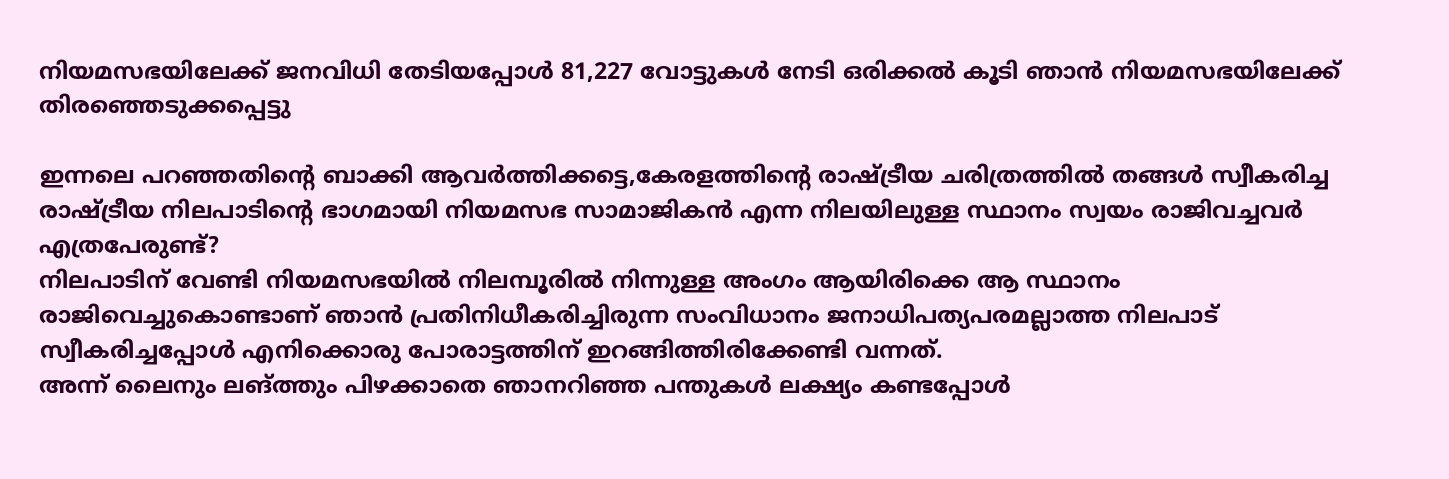നിയമസഭയിലേക്ക് ജനവിധി തേടിയപ്പോള്‍ 81,227 വോട്ടുകള്‍ നേടി ഒരിക്കല്‍ കൂടി ഞാന്‍ നിയമസഭയിലേക്ക് തിരഞ്ഞെടുക്കപ്പെട്ടു

ഇന്നലെ പറഞ്ഞതിന്റെ ബാക്കി ആവര്‍ത്തിക്കട്ടെ,കേരളത്തിന്റെ രാഷ്ട്രീയ ചരിത്രത്തില്‍ തങ്ങള്‍ സ്വീകരിച്ച രാഷ്ട്രീയ നിലപാടിന്റെ ഭാഗമായി നിയമസഭ സാമാജികന്‍ എന്ന നിലയിലുള്ള സ്ഥാനം സ്വയം രാജിവച്ചവര്‍ എത്രപേരുണ്ട്?
നിലപാടിന് വേണ്ടി നിയമസഭയില്‍ നിലമ്പൂരില്‍ നിന്നുള്ള അംഗം ആയിരിക്കെ ആ സ്ഥാനം രാജിവെച്ചുകൊണ്ടാണ് ഞാന്‍ പ്രതിനിധീകരിച്ചിരുന്ന സംവിധാനം ജനാധിപത്യപരമല്ലാത്ത നിലപാട് സ്വീകരിച്ചപ്പോള്‍ എനിക്കൊരു പോരാട്ടത്തിന് ഇറങ്ങിത്തിരിക്കേണ്ടി വന്നത്.
അന്ന് ലൈനും ലങ്ത്തും പിഴക്കാതെ ഞാനറിഞ്ഞ പന്തുകള്‍ ലക്ഷ്യം കണ്ടപ്പോള്‍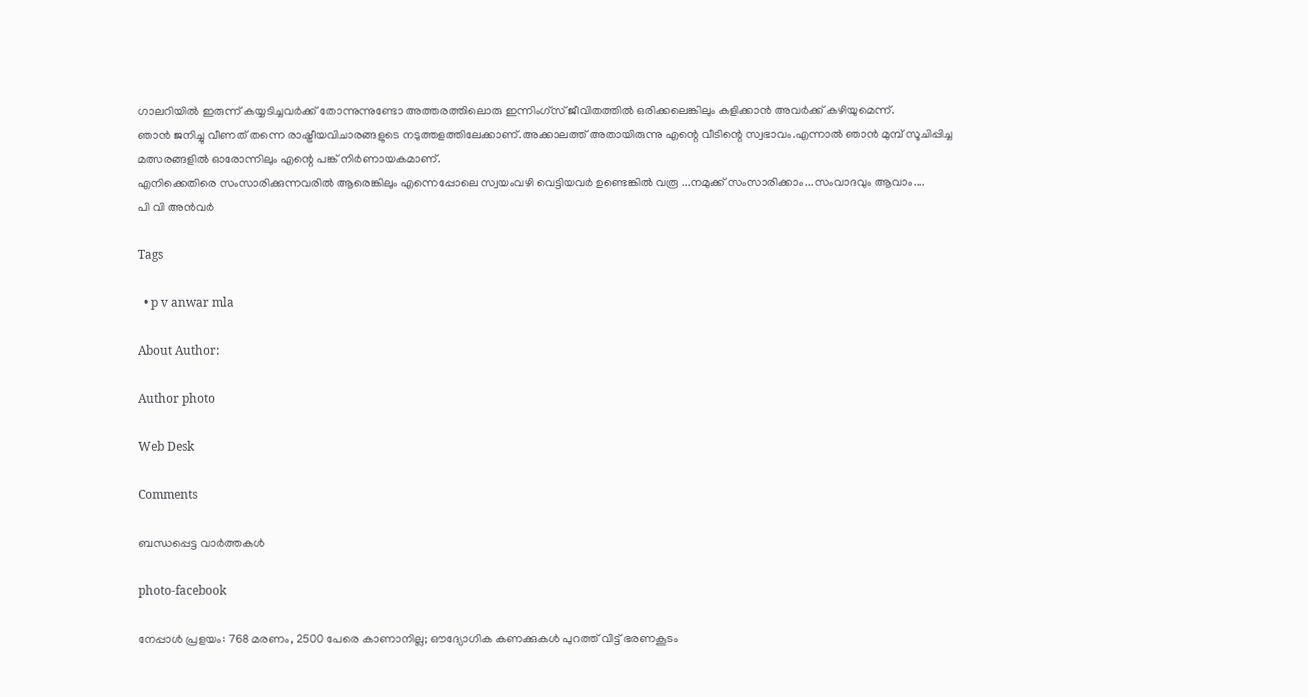ഗാലറിയില്‍ ഇരുന്ന് കയ്യടിച്ചവര്‍ക്ക് തോന്നുന്നുണ്ടോ അത്തരത്തിലൊരു ഇന്നിംഗ്‌സ് ജീവിതത്തില്‍ ഒരിക്കലെങ്കിലും കളിക്കാന്‍ അവര്‍ക്ക് കഴിയുമെന്ന്.
ഞാന്‍ ജനിച്ചു വീണത് തന്നെ രാഷ്ട്രീയവിചാരങ്ങളുടെ നടുത്തളത്തിലേക്കാണ്.അക്കാലത്ത് അതായിരുന്നു എന്റെ വീടിന്റെ സ്വഭാവം.എന്നാല്‍ ഞാന്‍ മുമ്പ് സൂചിപ്പിച്ച മത്സരങ്ങളില്‍ ഓരോന്നിലും എന്റെ പങ്ക് നിര്‍ണായകമാണ്.
എനിക്കെതിരെ സംസാരിക്കുന്നവരില്‍ ആരെങ്കിലും എന്നെപ്പോലെ സ്വയംവഴി വെട്ടിയവര്‍ ഉണ്ടെങ്കില്‍ വരൂ ...നമുക്ക് സംസാരിക്കാം...സംവാദവും ആവാം....
പി വി അന്‍വര്‍

Tags

  • p v anwar mla

About Author:

Author photo

Web Desk

Comments

ബന്ധപ്പെട്ട വാർത്തകൾ

photo-facebook

നേപ്പാൾ പ്രളയം: 768 മരണം, 2500 പേരെ കാണാനില്ല; ഔദ്യോഗിക കണക്കുകൾ പുറത്ത് വിട്ട് ഭരണകൂടം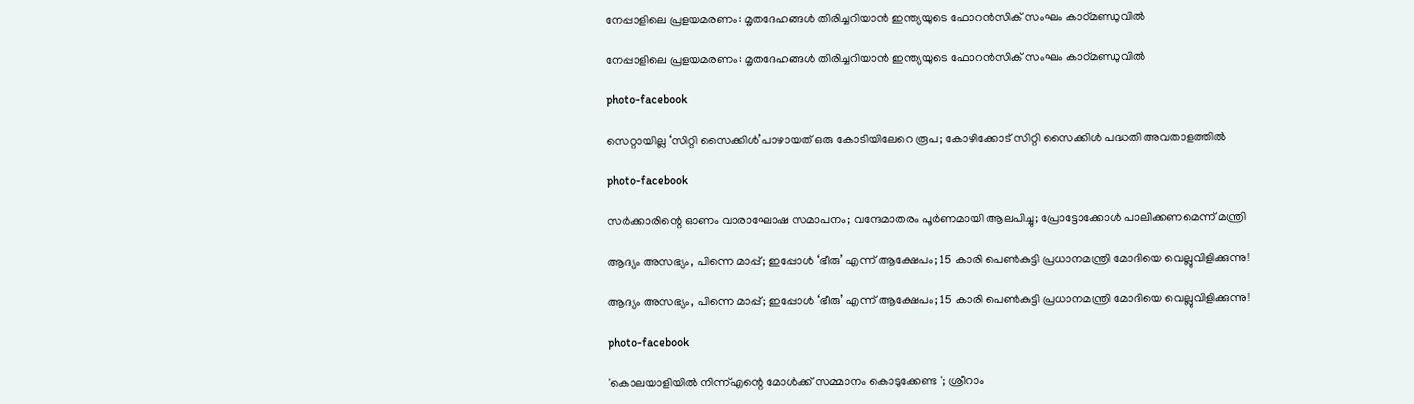നേപ്പാളിലെ പ്രളയമരണം: മൃതദേഹങ്ങൾ തിരിച്ചറിയാൻ ഇന്ത്യയുടെ ഫോറൻസിക് സംഘം കാഠ്മണ്ഡുവിൽ

നേപ്പാളിലെ പ്രളയമരണം: മൃതദേഹങ്ങൾ തിരിച്ചറിയാൻ ഇന്ത്യയുടെ ഫോറൻസിക് സംഘം കാഠ്മണ്ഡുവിൽ

photo-facebook

സെറ്റായില്ല ‘സിറ്റി സൈക്കിൾ’പാഴായത് ഒരു കോടിയിലേറെ രൂപ; കോഴിക്കോട് സിറ്റി സൈക്കിൾ പദ്ധതി അവതാളത്തിൽ

photo-facebook

സര്‍ക്കാരിന്റെ ഓണം വാരാഘോഷ സമാപനം; വന്ദേമാതരം പൂർണമായി ആലപിച്ചു; പ്രോട്ടോക്കോൾ പാലിക്കണമെന്ന് മന്ത്രി

ആദ്യം അസഭ്യം, പിന്നെ മാപ്പ്; ഇപ്പോൾ ‘ഭീരു’ എന്ന് ആക്ഷേപം; 15 കാരി പെൺകുട്ടി പ്രധാനമന്ത്രി മോദിയെ വെല്ലുവിളിക്കുന്നു!

ആദ്യം അസഭ്യം, പിന്നെ മാപ്പ്; ഇപ്പോൾ ‘ഭീരു’ എന്ന് ആക്ഷേപം; 15 കാരി പെൺകുട്ടി പ്രധാനമന്ത്രി മോദിയെ വെല്ലുവിളിക്കുന്നു!

photo-facebook

'കൊലയാളിയിൽ നിന്ന്എന്റെ മോൾക്ക് സമ്മാനം കൊടുക്കേണ്ട '; ശ്രീറാം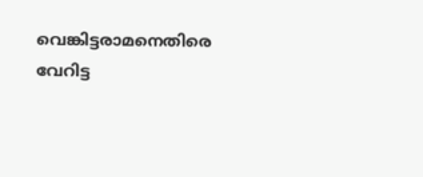വെങ്കിട്ടരാമനെതിരെ വേറിട്ട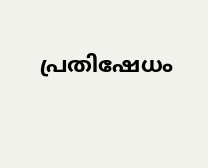പ്രതിഷേധം